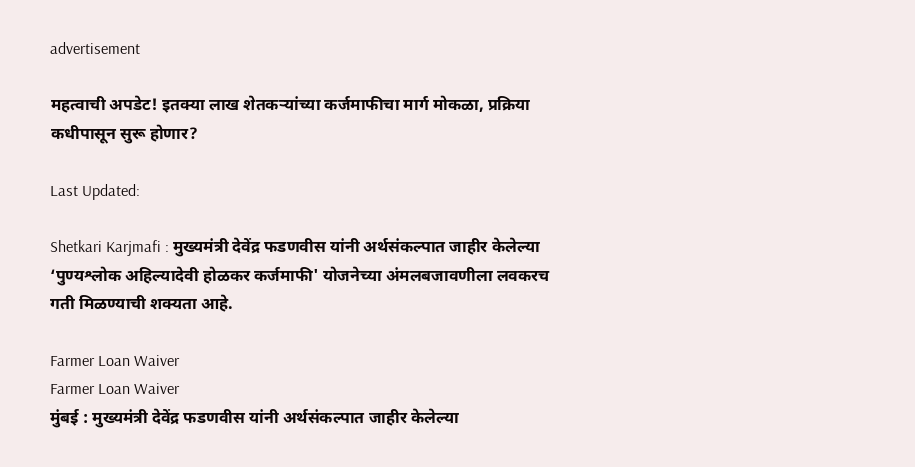advertisement

महत्वाची अपडेट! इतक्या लाख शेतकऱ्यांच्या कर्जमाफीचा मार्ग मोकळा, प्रक्रिया कधीपासून सुरू होणार?

Last Updated:

Shetkari Karjmafi : मुख्यमंत्री देवेंद्र फडणवीस यांनी अर्थसंकल्पात जाहीर केलेल्या ‘पुण्यश्लोक अहिल्यादेवी होळकर कर्जमाफी' योजनेच्या अंमलबजावणीला लवकरच गती मिळण्याची शक्यता आहे.

Farmer Loan Waiver
Farmer Loan Waiver
मुंबई : मुख्यमंत्री देवेंद्र फडणवीस यांनी अर्थसंकल्पात जाहीर केलेल्या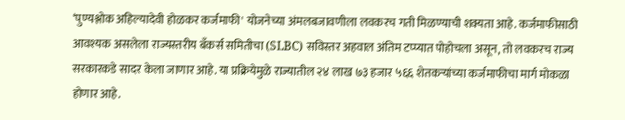‘पुण्यश्लोक अहिल्यादेवी होळकर कर्जमाफी' योजनेच्या अंमलबजावणीला लवकरच गती मिळण्याची शक्यता आहे. कर्जमाफीसाठी आवश्यक असलेला राज्यस्तरीय बँकर्स समितीचा (SLBC) सविस्तर अहवाल अंतिम टप्प्यात पोहोचला असून, तो लवकरच राज्य सरकारकडे सादर केला जाणार आहे. या प्रक्रियेमुळे राज्यातील २४ लाख ७३ हजार ५६६ शेतकऱ्यांच्या कर्जमाफीचा मार्ग मोकळा होणार आहे.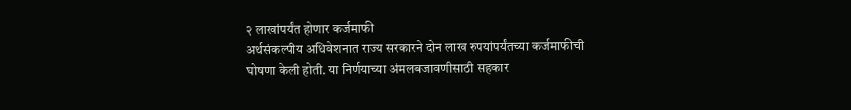२ लाखांपर्यंत होणार कर्जमाफी
अर्थसंकल्पीय अधिवेशनात राज्य सरकारने दोन लाख रुपयांपर्यंतच्या कर्जमाफीची घोषणा केली होती. या निर्णयाच्या अंमलबजावणीसाठी सहकार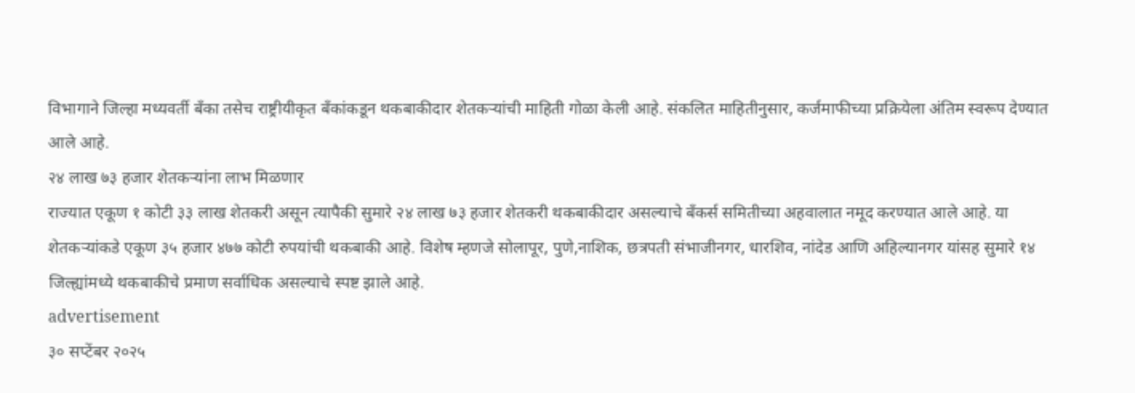विभागाने जिल्हा मध्यवर्ती बँका तसेच राष्ट्रीयीकृत बँकांकडून थकबाकीदार शेतकऱ्यांची माहिती गोळा केली आहे. संकलित माहितीनुसार, कर्जमाफीच्या प्रक्रियेला अंतिम स्वरूप देण्यात आले आहे.
२४ लाख ७३ हजार शेतकऱ्यांना लाभ मिळणार
राज्यात एकूण १ कोटी ३३ लाख शेतकरी असून त्यापैकी सुमारे २४ लाख ७३ हजार शेतकरी थकबाकीदार असल्याचे बँकर्स समितीच्या अहवालात नमूद करण्यात आले आहे. या शेतकऱ्यांकडे एकूण ३५ हजार ४७७ कोटी रुपयांची थकबाकी आहे. विशेष म्हणजे सोलापूर, पुणे,नाशिक, छत्रपती संभाजीनगर, धारशिव, नांदेड आणि अहिल्यानगर यांसह सुमारे १४ जिल्ह्यांमध्ये थकबाकीचे प्रमाण सर्वाधिक असल्याचे स्पष्ट झाले आहे.
advertisement
३० सप्टेंबर २०२५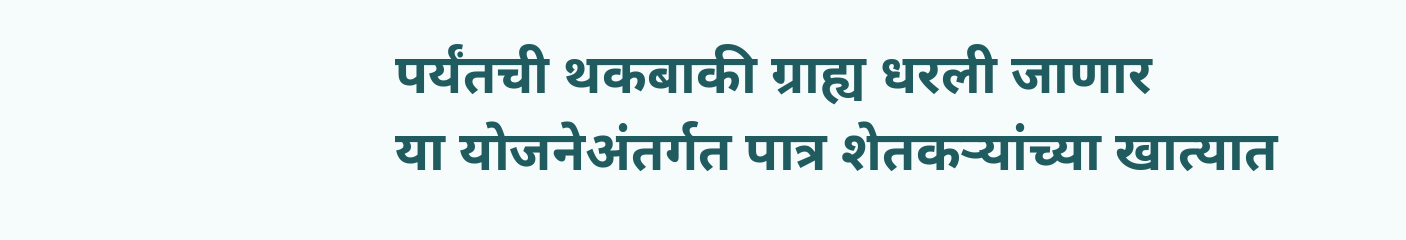पर्यंतची थकबाकी ग्राह्य धरली जाणार
या योजनेअंतर्गत पात्र शेतकऱ्यांच्या खात्यात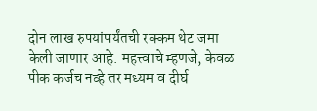दोन लाख रुपयांपर्यंतची रक्कम थेट जमा केली जाणार आहे. महत्त्वाचे म्हणजे, केवळ पीक कर्जच नव्हे तर मध्यम व दीर्घ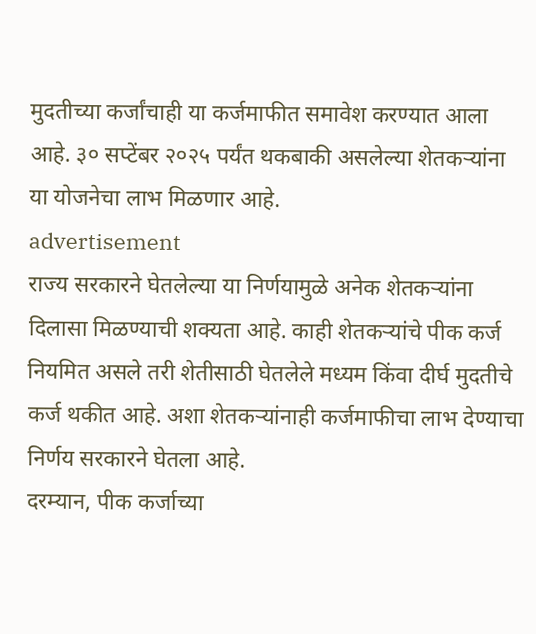मुदतीच्या कर्जांचाही या कर्जमाफीत समावेश करण्यात आला आहे. ३० सप्टेंबर २०२५ पर्यंत थकबाकी असलेल्या शेतकऱ्यांना या योजनेचा लाभ मिळणार आहे.
advertisement
राज्य सरकारने घेतलेल्या या निर्णयामुळे अनेक शेतकऱ्यांना दिलासा मिळण्याची शक्यता आहे. काही शेतकऱ्यांचे पीक कर्ज नियमित असले तरी शेतीसाठी घेतलेले मध्यम किंवा दीर्घ मुदतीचे कर्ज थकीत आहे. अशा शेतकऱ्यांनाही कर्जमाफीचा लाभ देण्याचा निर्णय सरकारने घेतला आहे.
दरम्यान, पीक कर्जाच्या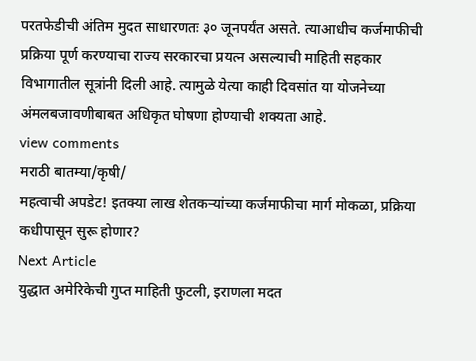परतफेडीची अंतिम मुदत साधारणतः ३० जूनपर्यंत असते. त्याआधीच कर्जमाफीची प्रक्रिया पूर्ण करण्याचा राज्य सरकारचा प्रयत्न असल्याची माहिती सहकार विभागातील सूत्रांनी दिली आहे. त्यामुळे येत्या काही दिवसांत या योजनेच्या अंमलबजावणीबाबत अधिकृत घोषणा होण्याची शक्यता आहे.
view comments
मराठी बातम्या/कृषी/
महत्वाची अपडेट! इतक्या लाख शेतकऱ्यांच्या कर्जमाफीचा मार्ग मोकळा, प्रक्रिया कधीपासून सुरू होणार?
Next Article
युद्धात अमेरिकेची गुप्त माहिती फुटली, इराणला मदत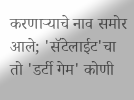करणाऱ्याचे नाव समोर आले; 'सॅटेलाईट'चा तो 'डर्टी गेम' कोणी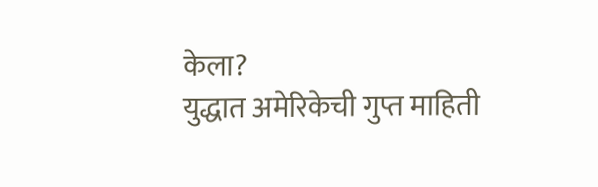केला?
युद्धात अमेरिकेची गुप्त माहिती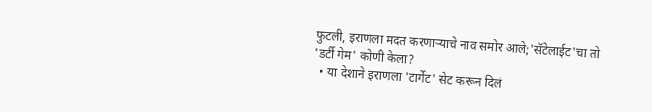फुटली, इराणला मदत करणाऱ्याचे नाव समोर आले;'सॅटेलाईट'चा तो 'डर्टी गेम' कोणी केला?
  • या देशाने इराणला 'टार्गेट' सेट करून दिलं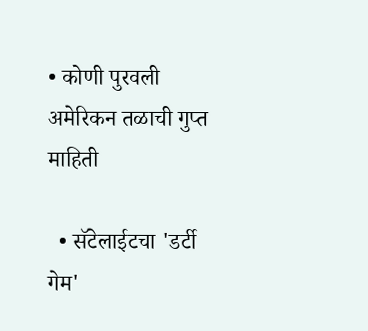• कोणी पुरवली अमेरिकन तळाची गुप्त माहिती

  • सॅटेलाईटचा 'डर्टी गेम'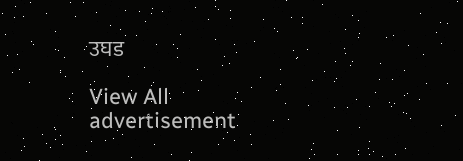उघड

View All
advertisement